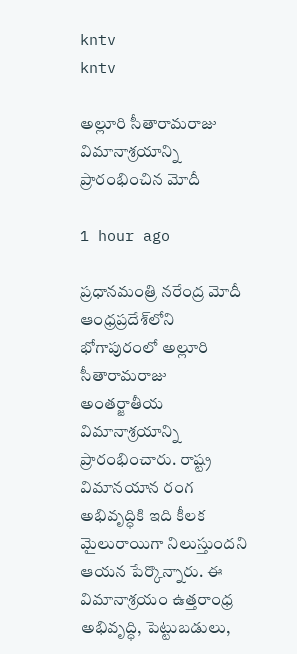kntv
kntv

అల్లూరి సీతారామరాజు విమానాశ్రయాన్ని ప్రారంభించిన మోదీ

1 hour ago

ప్రధానమంత్రి నరేంద్ర మోదీ ఆంధ్రప్రదేశ్‌లోని భోగాపురంలో అల్లూరి సీతారామరాజు అంతర్జాతీయ విమానాశ్రయాన్ని ప్రారంభించారు. రాష్ట్ర విమానయాన రంగ అభివృద్ధికి ఇది కీలక మైలురాయిగా నిలుస్తుందని ఆయన పేర్కొన్నారు. ఈ విమానాశ్రయం ఉత్తరాంధ్ర అభివృద్ధి, పెట్టుబడులు,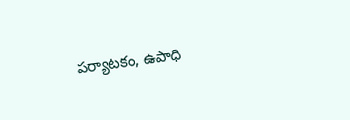పర్యాటకం, ఉపాధి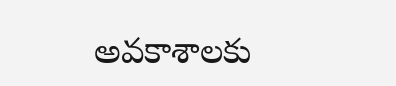అవకాశాలకు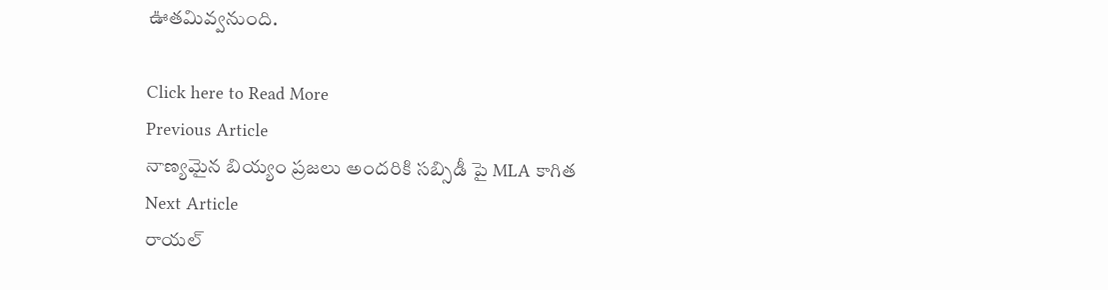ఊతమివ్వనుంది.

Click here to Read More
Previous Article
నాణ్యమైన బియ్యం ప్రజలు అందరికి సబ్సిడీ పై MLA కాగిత
Next Article
రాయల్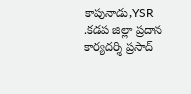కాపునాడు,YSR .కడప జిల్లా ప్రదాన కార్యదర్శి ప్రసాద్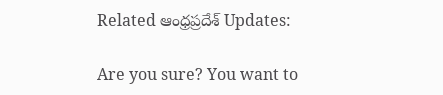Related ఆంధ్రప్రదేశ్ Updates:

Are you sure? You want to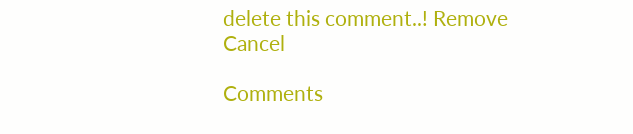delete this comment..! Remove Cancel

Comments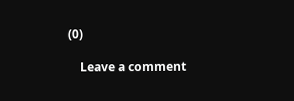(0)

    Leave a comment